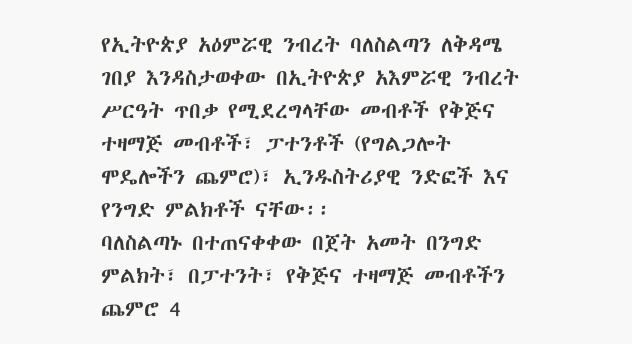የኢትዮጵያ አዕምሯዊ ንብረት ባለስልጣን ለቅዳሜ ገበያ እንዳስታወቀው በኢትዮጵያ አእምሯዊ ንብረት ሥርዓት ጥበቃ የሚደረግላቸው መብቶች የቅጅና ተዛማጅ መብቶች፣ ፓተንቶች (የግልጋሎት ሞዴሎችን ጨምሮ)፣ ኢንዱስትሪያዊ ንድፎች እና የንግድ ምልክቶች ናቸው፡፡
ባለስልጣኑ በተጠናቀቀው በጀት አመት በንግድ ምልክት፣ በፓተንት፣ የቅጅና ተዛማጅ መብቶችን ጨምሮ 4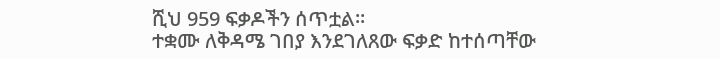ሺህ 959 ፍቃዶችን ሰጥቷል።
ተቋሙ ለቅዳሜ ገበያ እንደገለጸው ፍቃድ ከተሰጣቸው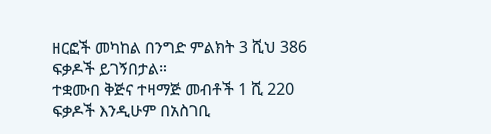ዘርፎች መካከል በንግድ ምልክት 3 ሺህ 386 ፍቃዶች ይገኝበታል።
ተቋሙበ ቅጅና ተዛማጅ መብቶች 1 ሺ 220 ፍቃዶች እንዲሁም በአስገቢ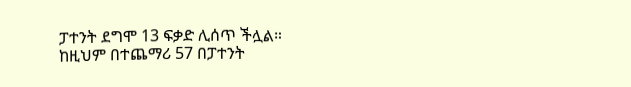ፓተንት ደግሞ 13 ፍቃድ ሊሰጥ ችሏል።
ከዚህም በተጨማሪ 57 በፓተንት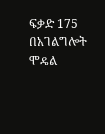ፍቃድ 175 በአገልግሎት ሞዴል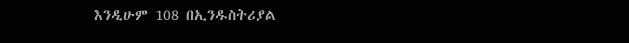እንዲሁም 108 በኢንዱስትሪያል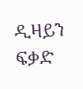ዲዛይን ፍቃድ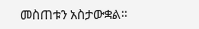መስጠቱን አስታውቋል።